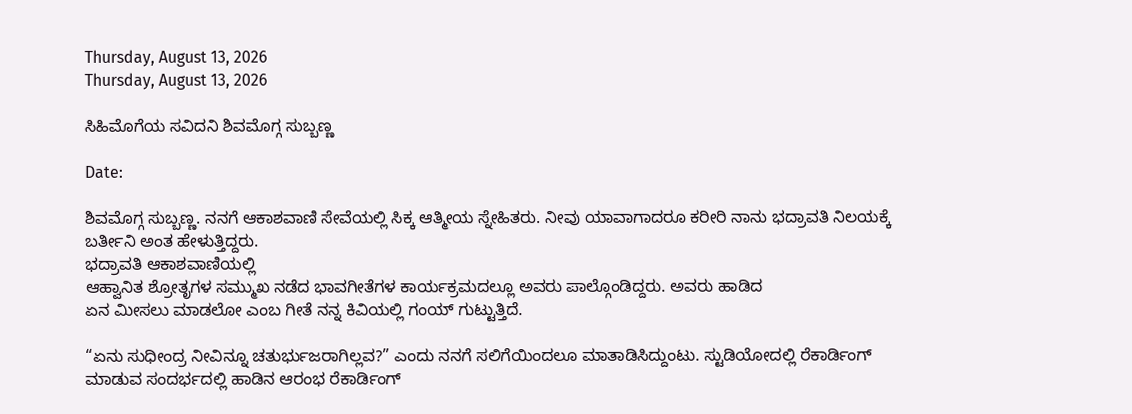Thursday, August 13, 2026
Thursday, August 13, 2026

ಸಿಹಿಮೊಗೆಯ ಸವಿದನಿ ಶಿವಮೊಗ್ಗ ಸುಬ್ಬಣ್ಣ

Date:

ಶಿವಮೊಗ್ಗ ಸುಬ್ಬಣ್ಣ. ನನಗೆ ಆಕಾಶವಾಣಿ ಸೇವೆಯಲ್ಲಿ ಸಿಕ್ಕ ಆತ್ಮೀಯ ಸ್ನೇಹಿತರು. ನೀವು ಯಾವಾಗಾದರೂ ಕರೀರಿ ನಾನು ಭದ್ರಾವತಿ ನಿಲಯಕ್ಕೆ ಬರ್ತೀನಿ ಅಂತ ಹೇಳುತ್ತಿದ್ದರು.
ಭದ್ರಾವತಿ ಆಕಾಶವಾಣಿಯಲ್ಲಿ
ಆಹ್ವಾನಿತ ಶ್ರೋತೃಗಳ ಸಮ್ಮುಖ ನಡೆದ ಭಾವಗೀತೆಗಳ ಕಾರ್ಯಕ್ರಮದಲ್ಲೂ ಅವರು ಪಾಲ್ಗೊಂಡಿದ್ದರು. ಅವರು ಹಾಡಿದ
ಏನ ಮೀಸಲು ಮಾಡಲೋ ಎಂಬ ಗೀತೆ ನನ್ನ ಕಿವಿಯಲ್ಲಿ ಗಂಯ್ ಗುಟ್ಟುತ್ತಿದೆ.

“ಏನು ಸುಧೀಂದ್ರ ನೀವಿನ್ನೂ ಚತುರ್ಭುಜರಾಗಿಲ್ಲವ?” ಎಂದು ನನಗೆ ಸಲಿಗೆಯಿಂದಲೂ ಮಾತಾಡಿಸಿದ್ದುಂಟು. ಸ್ಟುಡಿಯೋದಲ್ಲಿ ರೆಕಾರ್ಡಿಂಗ್ ಮಾಡುವ ಸಂದರ್ಭದಲ್ಲಿ ಹಾಡಿನ ಆರಂಭ ರೆಕಾರ್ಡಿಂಗ್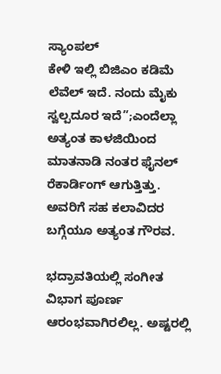ಸ್ಯಾಂಪಲ್
ಕೇಳಿ ಇಲ್ಲಿ ಬಿಜಿಎಂ ಕಡಿಮೆ ಲೆವೆಲ್ ಇದೆ. ನಂದು ಮೈಕು ಸ್ವಲ್ಪದೂರ ಇದೆ”;ಎಂದೆಲ್ಲಾ ಅತ್ಯಂತ ಕಾಳಜಿಯಿಂದ ಮಾತನಾಡಿ ನಂತರ ಫೈನಲ್ ರೆಕಾರ್ಡಿಂಗ್ ಆಗುತ್ತಿತ್ತು. ಅವರಿಗೆ ಸಹ ಕಲಾವಿದರ ಬಗ್ಗೆಯೂ ಅತ್ಯಂತ ಗೌರವ.

ಭದ್ರಾವತಿಯಲ್ಲಿ ಸಂಗೀತ ವಿಭಾಗ ಪೂರ್ಣ ಆರಂಭವಾಗಿರಲಿಲ್ಲ. ಅಷ್ಟರಲ್ಲಿ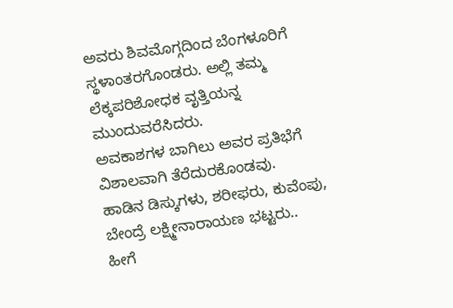ಅವರು ಶಿವಮೊಗ್ಗದಿಂದ ಬೆಂಗಳೂರಿಗೆ ಸ್ಥಳಾಂತರ‌ಗೊಂಡರು. ಅಲ್ಲಿ ತಮ್ಮ ಲೆಕ್ಕಪರಿಶೋಧಕ ವೃತ್ತಿಯನ್ನ ಮುಂದುವರೆಸಿದರು.
ಅವಕಾಶಗಳ ಬಾಗಿಲು ಅವರ ಪ್ರತಿಭೆಗೆ ವಿಶಾಲವಾಗಿ ತೆರೆದುರಕೊಂಡವು.
ಹಾಡಿನ ಡಿಸ್ಕುಗಳು, ಶರೀಫರು, ಕುವೆಂಪು, ಬೇಂದ್ರೆ ಲಕ್ಷ್ಮೀನಾರಾಯಣ ಭಟ್ಟರು..
ಹೀಗೆ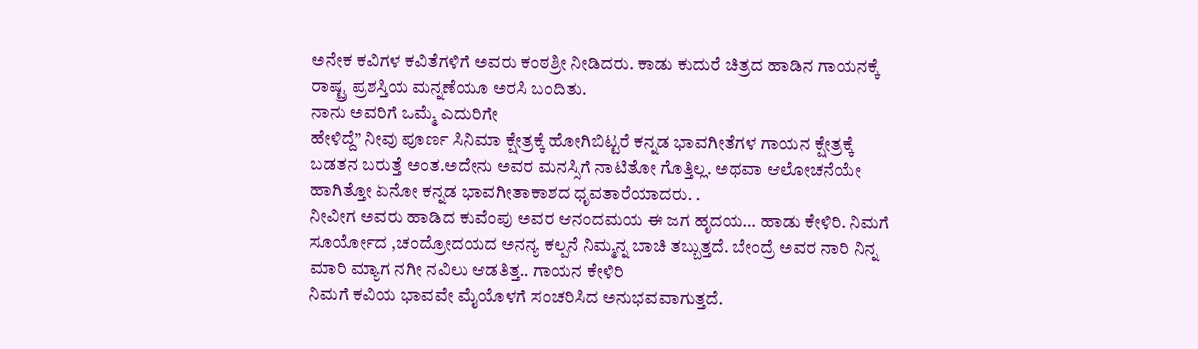ಅನೇಕ ಕವಿಗಳ ಕವಿತೆಗಳಿಗೆ ಅವರು ಕಂಠಶ್ರೀ ನೀಡಿದರು. ಕಾಡು ಕುದುರೆ ಚಿತ್ರದ ಹಾಡಿನ ಗಾಯನಕ್ಕೆ ರಾಷ್ಟ್ರ ಪ್ರಶಸ್ತಿಯ ಮನ್ನಣೆಯೂ ಅರಸಿ ಬಂದಿತು.
ನಾನು ಅವರಿಗೆ ಒಮ್ಮೆ ಎದುರಿಗೇ
ಹೇಳಿದ್ದೆ” ನೀವು ಪೂರ್ಣ ಸಿನಿಮಾ ಕ್ಷೇತ್ರಕ್ಕೆ ಹೋಗಿಬಿಟ್ಟರೆ ಕನ್ನಡ ಭಾವಗೀತೆಗಳ ಗಾಯನ ಕ್ಷೇತ್ರಕ್ಕೆ ಬಡತನ ಬರುತ್ತೆ ಅಂತ.ಅದೇನು ಅವರ ಮನಸ್ಸಿಗೆ ನಾಟಿತೋ ಗೊತ್ತಿಲ್ಲ. ಅಥವಾ ಆಲೋಚನೆಯೇ ಹಾಗಿತ್ತೋ ಏನೋ ಕನ್ನಡ ಭಾವಗೀತಾಕಾಶದ ಧೃವತಾರೆಯಾದರು. .
ನೀವೀಗ ಅವರು‌ ಹಾಡಿದ ಕುವೆಂಪು ಅವರ ಆನಂದಮಯ ಈ ಜಗ ಹೃದಯ… ಹಾಡು ಕೇಳಿರಿ. ನಿಮಗೆ
ಸೂರ್ಯೋದ ,ಚಂದ್ರೋದಯದ ಅನನ್ಯ ಕಲ್ಪನೆ ನಿಮ್ಮನ್ನ ಬಾಚಿ ತಬ್ಬುತ್ತದೆ. ಬೇಂದ್ರೆ ಅವರ ನಾರಿ ನಿನ್ನ ಮಾರಿ ಮ್ಯಾಗ ನಗೀ ನವಿಲು ಆಡತಿತ್ತ.. ಗಾಯನ ಕೇಳಿರಿ
ನಿಮಗೆ ಕವಿಯ ಭಾವವೇ ಮೈಯೊಳಗೆ ಸಂಚರಿಸಿದ ಅನುಭವವಾಗುತ್ತದೆ.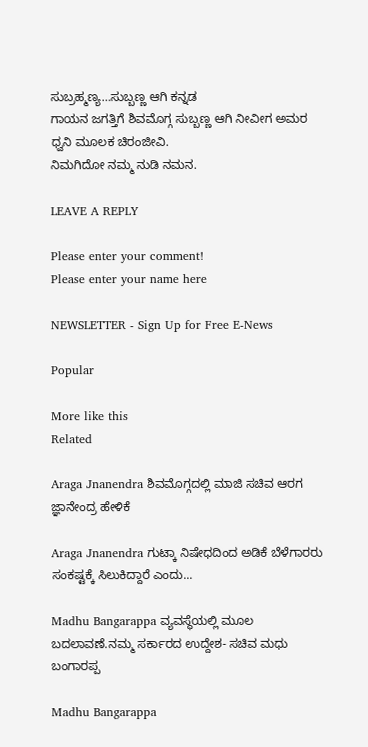ಸುಬ್ರಹ್ಮಣ್ಯ…ಸುಬ್ಬಣ್ಣ ಆಗಿ ಕನ್ನಡ
ಗಾಯನ ಜಗತ್ತಿಗೆ ಶಿವಮೊಗ್ಗ ಸುಬ್ಬಣ್ಣ ಆಗಿ ನೀವೀಗ ಅಮರ ಧ್ವನಿ ಮೂಲಕ ಚಿರಂಜೀವಿ.
ನಿಮಗಿದೋ ನಮ್ಮ ನುಡಿ ನಮನ.

LEAVE A REPLY

Please enter your comment!
Please enter your name here

NEWSLETTER - Sign Up for Free E-News

Popular

More like this
Related

Araga Jnanendra ಶಿವಮೊಗ್ಗದಲ್ಲಿ ಮಾಜಿ ಸಚಿವ ಆರಗ ಜ್ಞಾನೇಂದ್ರ ಹೇಳಿಕೆ

Araga Jnanendra ಗುಟ್ಕಾ ನಿಷೇಧದಿಂದ ಅಡಿಕೆ ಬೆಳೆಗಾರರು ಸಂಕಷ್ಟಕ್ಕೆ ಸಿಲುಕಿದ್ದಾರೆ ಎಂದು...

Madhu Bangarappa ವ್ಯವಸ್ಥೆಯಲ್ಲಿ ಮೂಲ ಬದಲಾವಣೆ.ನಮ್ಮ ಸರ್ಕಾರದ ಉದ್ದೇಶ- ಸಚಿವ ಮಧು ಬಂಗಾರಪ್ಪ

Madhu Bangarappa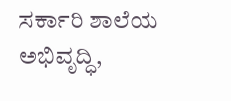ಸರ್ಕಾರಿ ಶಾಲೆಯ ಅಭಿವೃದ್ಧಿ,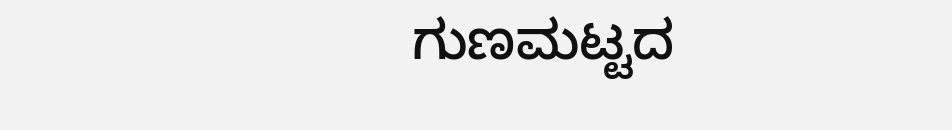ಗುಣಮಟ್ಟದ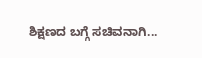ಶಿಕ್ಷಣದ ಬಗ್ಗೆ ಸಚಿವನಾಗಿ...